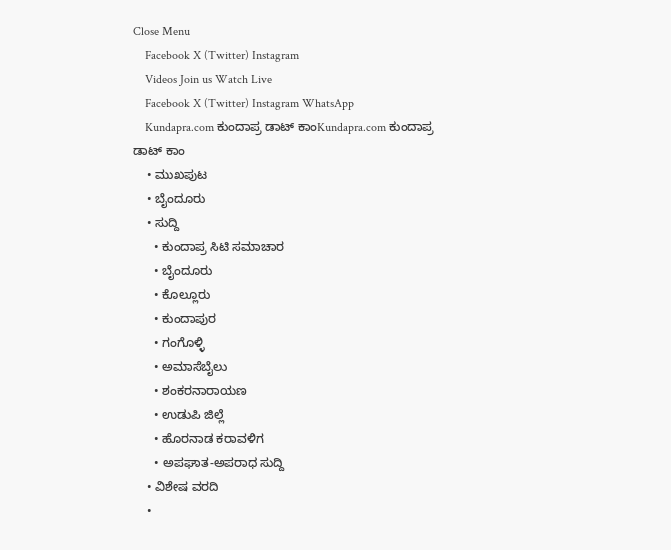Close Menu
    Facebook X (Twitter) Instagram
    Videos Join us Watch Live
    Facebook X (Twitter) Instagram WhatsApp
    Kundapra.com ಕುಂದಾಪ್ರ ಡಾಟ್ ಕಾಂKundapra.com ಕುಂದಾಪ್ರ ಡಾಟ್ ಕಾಂ
    • ಮುಖಪುಟ
    • ಬೈಂದೂರು
    • ಸುದ್ದಿ
      • ಕುಂದಾಪ್ರ ಸಿಟಿ ಸಮಾಚಾರ
      • ಬೈಂದೂರು
      • ಕೊಲ್ಲೂರು
      • ಕುಂದಾಪುರ
      • ಗಂಗೊಳ್ಳಿ
      • ಅಮಾಸೆಬೈಲು
      • ಶಂಕರನಾರಾಯಣ
      • ಉಡುಪಿ ಜಿಲ್ಲೆ
      • ಹೊರನಾಡ ಕರಾವಳಿಗ
      • ಅಪಘಾತ-ಅಪರಾಧ ಸುದ್ದಿ
    • ವಿಶೇಷ ವರದಿ
    •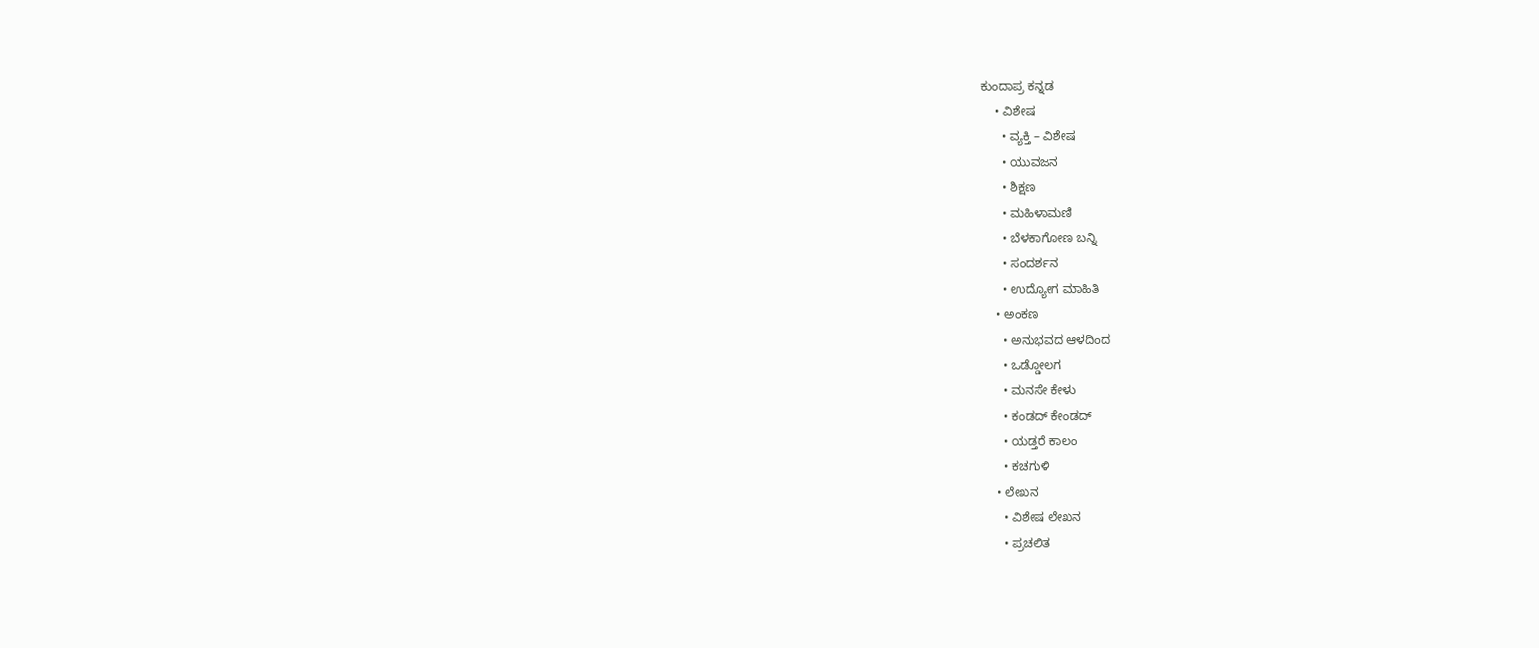ಕುಂದಾಪ್ರ ಕನ್ನಡ
    • ವಿಶೇಷ
      • ವ್ಯಕ್ತಿ – ವಿಶೇಷ
      • ಯುವಜನ
      • ಶಿಕ್ಷಣ
      • ಮಹಿಳಾಮಣಿ
      • ಬೆಳಕಾಗೋಣ ಬನ್ನಿ
      • ಸಂದರ್ಶನ
      • ಉದ್ಯೋಗ ಮಾಹಿತಿ
    • ಅಂಕಣ
      • ಅನುಭವದ ಆಳದಿಂದ
      • ಒಡ್ಡೋಲಗ
      • ಮನಸೇ ಕೇಳು
      • ಕಂಡದ್ ಕೇಂಡದ್
      • ಯಡ್ತರೆ ಕಾಲಂ
      • ಕಚಗುಳಿ
    • ಲೇಖನ
      • ವಿಶೇಷ ಲೇಖನ
      • ಪ್ರಚಲಿತ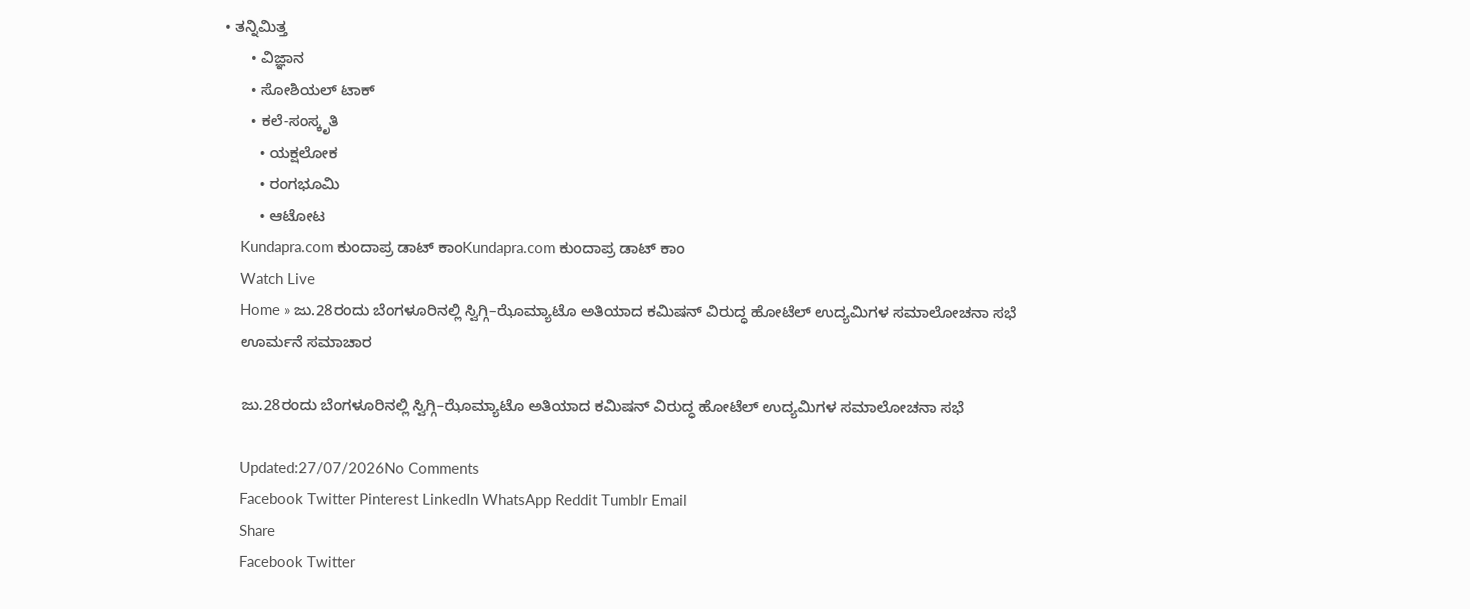• ತನ್ನಿಮಿತ್ತ
      • ವಿಜ್ಞಾನ
      • ಸೋಶಿಯಲ್ ಟಾಕ್
      • ಕಲೆ-ಸಂಸ್ಕೃತಿ
        • ಯಕ್ಷಲೋಕ
        • ರಂಗಭೂಮಿ
        • ಆಟೋಟ
    Kundapra.com ಕುಂದಾಪ್ರ ಡಾಟ್ ಕಾಂKundapra.com ಕುಂದಾಪ್ರ ಡಾಟ್ ಕಾಂ
    Watch Live
    Home » ಜು.28ರಂದು ಬೆಂಗಳೂರಿನಲ್ಲಿ ಸ್ವಿಗ್ಗಿ–ಝೊಮ್ಯಾಟೊ ಅತಿಯಾದ ಕಮಿಷನ್ ವಿರುದ್ಧ ಹೋಟೆಲ್ ಉದ್ಯಮಿಗಳ ಸಮಾಲೋಚನಾ ಸಭೆ
    ಊರ್ಮನೆ ಸಮಾಚಾರ

    ಜು.28ರಂದು ಬೆಂಗಳೂರಿನಲ್ಲಿ ಸ್ವಿಗ್ಗಿ–ಝೊಮ್ಯಾಟೊ ಅತಿಯಾದ ಕಮಿಷನ್ ವಿರುದ್ಧ ಹೋಟೆಲ್ ಉದ್ಯಮಿಗಳ ಸಮಾಲೋಚನಾ ಸಭೆ

    Updated:27/07/2026No Comments
    Facebook Twitter Pinterest LinkedIn WhatsApp Reddit Tumblr Email
    Share
    Facebook Twitter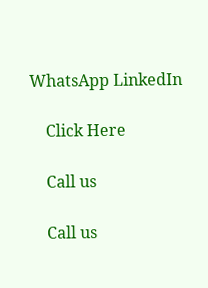WhatsApp LinkedIn

    Click Here

    Call us

    Call us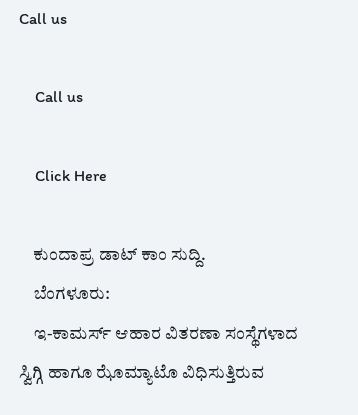Call us

    Call us

    Click Here

    ಕುಂದಾಪ್ರ ಡಾಟ್‌ ಕಾಂ ಸುದ್ದಿ.
    ಬೆಂಗಳೂರು:
    ಇ-ಕಾಮರ್ಸ್ ಆಹಾರ ವಿತರಣಾ ಸಂಸ್ಥೆಗಳಾದ ಸ್ವಿಗ್ಗಿ ಹಾಗೂ ಝೊಮ್ಯಾಟೊ ವಿಧಿಸುತ್ತಿರುವ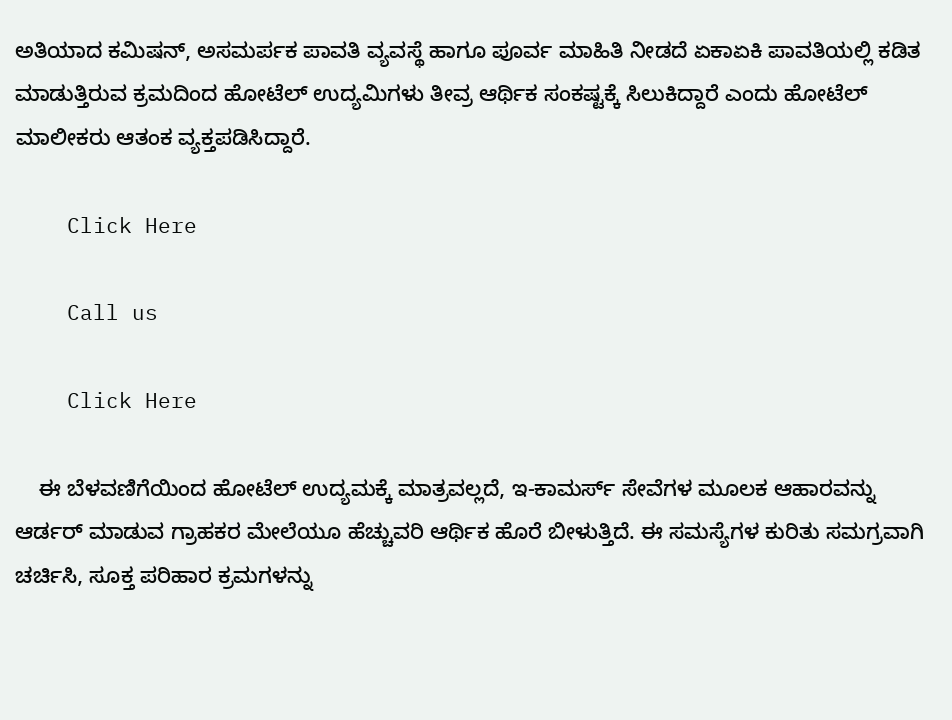ಅತಿಯಾದ ಕಮಿಷನ್, ಅಸಮರ್ಪಕ ಪಾವತಿ ವ್ಯವಸ್ಥೆ ಹಾಗೂ ಪೂರ್ವ ಮಾಹಿತಿ ನೀಡದೆ ಏಕಾಏಕಿ ಪಾವತಿಯಲ್ಲಿ ಕಡಿತ ಮಾಡುತ್ತಿರುವ ಕ್ರಮದಿಂದ ಹೋಟೆಲ್ ಉದ್ಯಮಿಗಳು ತೀವ್ರ ಆರ್ಥಿಕ ಸಂಕಷ್ಟಕ್ಕೆ ಸಿಲುಕಿದ್ದಾರೆ ಎಂದು ಹೋಟೆಲ್ ಮಾಲೀಕರು ಆತಂಕ ವ್ಯಕ್ತಪಡಿಸಿದ್ದಾರೆ.

    Click Here

    Call us

    Click Here

    ಈ ಬೆಳವಣಿಗೆಯಿಂದ ಹೋಟೆಲ್ ಉದ್ಯಮಕ್ಕೆ ಮಾತ್ರವಲ್ಲದೆ, ಇ-ಕಾಮರ್ಸ್ ಸೇವೆಗಳ ಮೂಲಕ ಆಹಾರವನ್ನು ಆರ್ಡರ್ ಮಾಡುವ ಗ್ರಾಹಕರ ಮೇಲೆಯೂ ಹೆಚ್ಚುವರಿ ಆರ್ಥಿಕ ಹೊರೆ ಬೀಳುತ್ತಿದೆ. ಈ ಸಮಸ್ಯೆಗಳ ಕುರಿತು ಸಮಗ್ರವಾಗಿ ಚರ್ಚಿಸಿ, ಸೂಕ್ತ ಪರಿಹಾರ ಕ್ರಮಗಳನ್ನು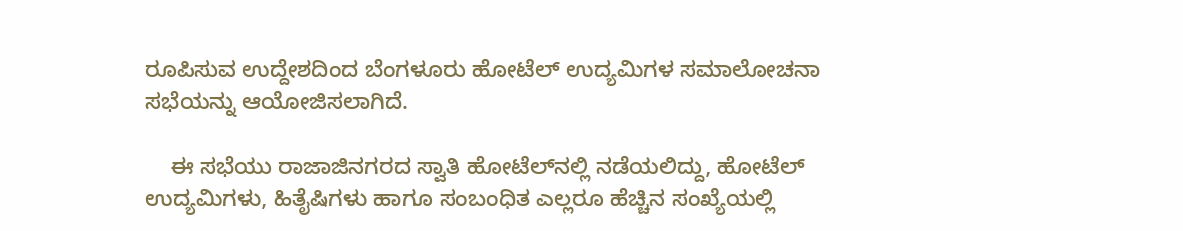ರೂಪಿಸುವ ಉದ್ದೇಶದಿಂದ ಬೆಂಗಳೂರು ಹೋಟೆಲ್ ಉದ್ಯಮಿಗಳ ಸಮಾಲೋಚನಾ ಸಭೆಯನ್ನು ಆಯೋಜಿಸಲಾಗಿದೆ.

    ಈ ಸಭೆಯು ರಾಜಾಜಿನಗರದ ಸ್ವಾತಿ ಹೋಟೆಲ್‌ನಲ್ಲಿ ನಡೆಯಲಿದ್ದು, ಹೋಟೆಲ್ ಉದ್ಯಮಿಗಳು, ಹಿತೈಷಿಗಳು ಹಾಗೂ ಸಂಬಂಧಿತ ಎಲ್ಲರೂ ಹೆಚ್ಚಿನ ಸಂಖ್ಯೆಯಲ್ಲಿ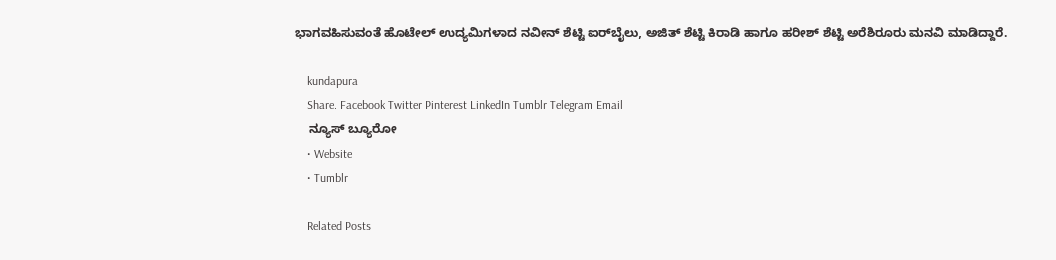ಭಾಗವಹಿಸುವಂತೆ ಹೊಟೇಲ್ ಉದ್ಯಮಿಗಳಾದ ನವೀನ್ ಶೆಟ್ಟಿ ಐರ್‌ಬೈಲು, ಅಜಿತ್ ಶೆಟ್ಟಿ ಕಿರಾಡಿ ಹಾಗೂ ಹರೀಶ್ ಶೆಟ್ಟಿ ಅರೆಶಿರೂರು ಮನವಿ ಮಾಡಿದ್ದಾರೆ.

    kundapura
    Share. Facebook Twitter Pinterest LinkedIn Tumblr Telegram Email
    ನ್ಯೂಸ್ ಬ್ಯೂರೋ
    • Website
    • Tumblr

    Related Posts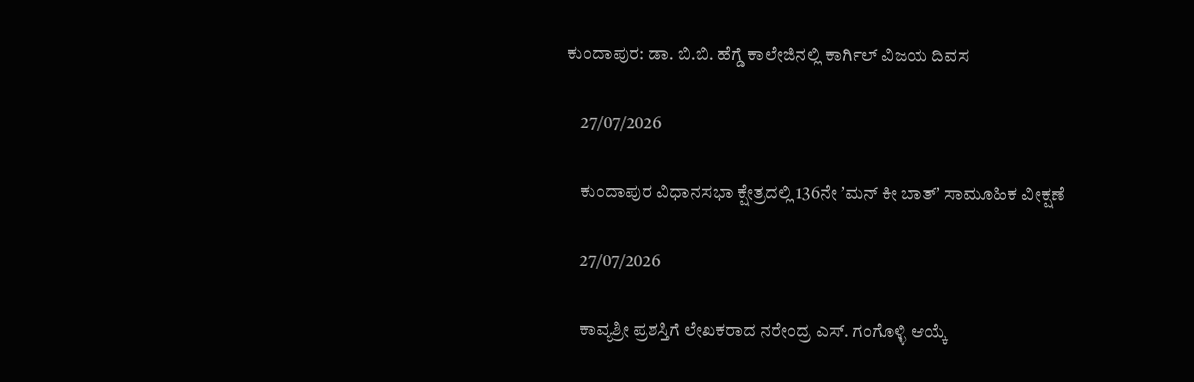ಕುಂದಾಪುರ: ಡಾ. ಬಿ.ಬಿ. ಹೆಗ್ಡೆ ಕಾಲೇಜಿನಲ್ಲಿ ಕಾರ್ಗಿಲ್ ವಿಜಯ ದಿವಸ

    27/07/2026

    ಕುಂದಾಪುರ ವಿಧಾನಸಭಾ ಕ್ಷೇತ್ರದಲ್ಲಿ 136ನೇ ʼಮನ್ ಕೀ ಬಾತ್‌ʼ ಸಾಮೂಹಿಕ ವೀಕ್ಷಣೆ

    27/07/2026

    ಕಾವ್ಯಶ್ರೀ ಪ್ರಶಸ್ತಿಗೆ ಲೇಖಕರಾದ ನರೇಂದ್ರ ಎಸ್. ಗಂಗೊಳ್ಳಿ ಆಯ್ಕೆ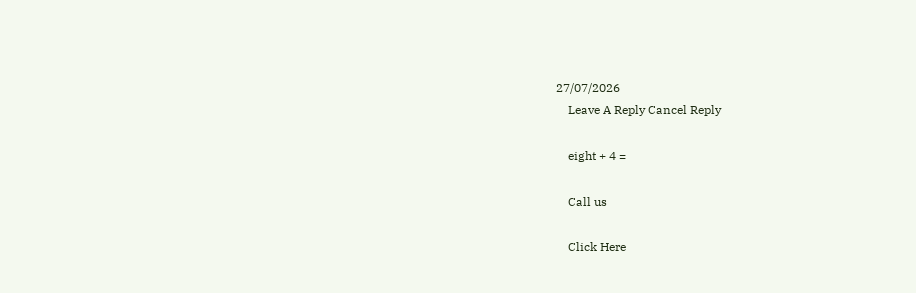27/07/2026
    Leave A Reply Cancel Reply

    eight + 4 =

    Call us

    Click Here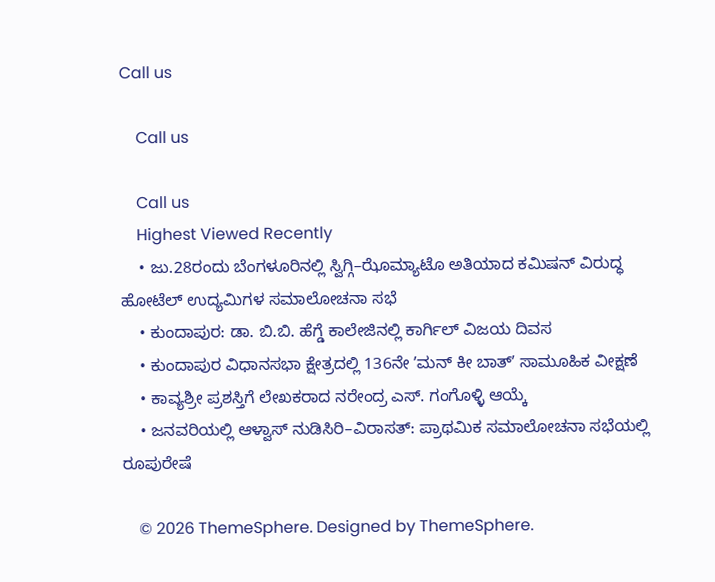Call us

    Call us

    Call us
    Highest Viewed Recently
    • ಜು.28ರಂದು ಬೆಂಗಳೂರಿನಲ್ಲಿ ಸ್ವಿಗ್ಗಿ–ಝೊಮ್ಯಾಟೊ ಅತಿಯಾದ ಕಮಿಷನ್ ವಿರುದ್ಧ ಹೋಟೆಲ್ ಉದ್ಯಮಿಗಳ ಸಮಾಲೋಚನಾ ಸಭೆ
    • ಕುಂದಾಪುರ: ಡಾ. ಬಿ.ಬಿ. ಹೆಗ್ಡೆ ಕಾಲೇಜಿನಲ್ಲಿ ಕಾರ್ಗಿಲ್ ವಿಜಯ ದಿವಸ
    • ಕುಂದಾಪುರ ವಿಧಾನಸಭಾ ಕ್ಷೇತ್ರದಲ್ಲಿ 136ನೇ ʼಮನ್ ಕೀ ಬಾತ್‌ʼ ಸಾಮೂಹಿಕ ವೀಕ್ಷಣೆ
    • ಕಾವ್ಯಶ್ರೀ ಪ್ರಶಸ್ತಿಗೆ ಲೇಖಕರಾದ ನರೇಂದ್ರ ಎಸ್. ಗಂಗೊಳ್ಳಿ ಆಯ್ಕೆ
    • ಜನವರಿಯಲ್ಲಿ ಆಳ್ವಾಸ್ ನುಡಿಸಿರಿ–ವಿರಾಸತ್: ಪ್ರಾಥಮಿಕ ಸಮಾಲೋಚನಾ ಸಭೆಯಲ್ಲಿ ರೂಪುರೇಷೆ

    © 2026 ThemeSphere. Designed by ThemeSphere.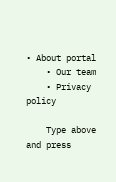• About portal
    • Our team
    • Privacy policy

    Type above and press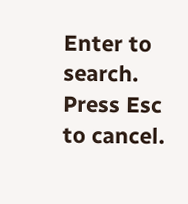Enter to search. Press Esc to cancel.